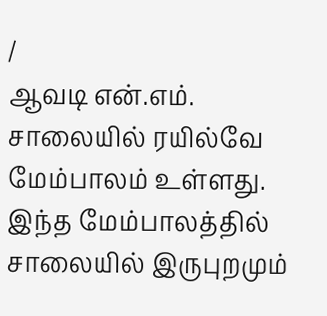/
ஆவடி என்.எம். சாலையில் ரயில்வே மேம்பாலம் உள்ளது. இந்த மேம்பாலத்தில் சாலையில் இருபுறமும்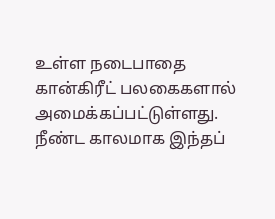உள்ள நடைபாதை கான்கிரீட் பலகைகளால் அமைக்கப்பட்டுள்ளது. நீண்ட காலமாக இந்தப்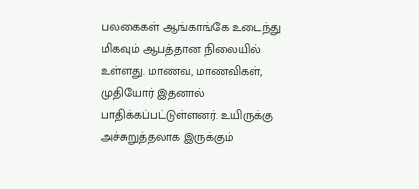பலகைகள் ஆங்காங்கே உடைந்து மிகவும் ஆபத்தான நிலையில் உள்ளது. மாணவ, மாணவிகள், முதியோர் இதனால் பாதிக்கப்பட்டுள்ளனர். உயிருக்கு அச்சுறுத்தலாக இருக்கும்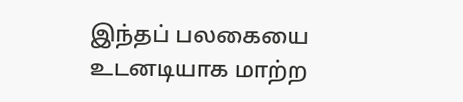இந்தப் பலகையை உடனடியாக மாற்ற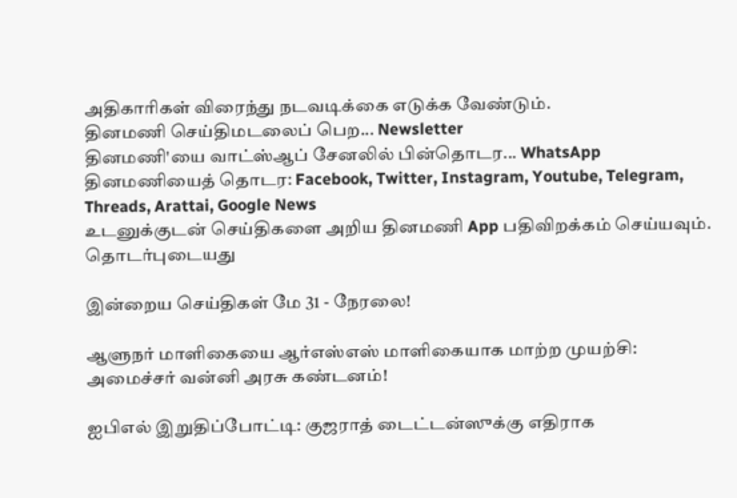அதிகாரிகள் விரைந்து நடவடிக்கை எடுக்க வேண்டும்.
தினமணி செய்திமடலைப் பெற... Newsletter
தினமணி'யை வாட்ஸ்ஆப் சேனலில் பின்தொடர... WhatsApp
தினமணியைத் தொடர: Facebook, Twitter, Instagram, Youtube, Telegram, Threads, Arattai, Google News
உடனுக்குடன் செய்திகளை அறிய தினமணி App பதிவிறக்கம் செய்யவும்.
தொடர்புடையது

இன்றைய செய்திகள் மே 31 - நேரலை!

ஆளுநர் மாளிகையை ஆர்எஸ்எஸ் மாளிகையாக மாற்ற முயற்சி: அமைச்சர் வன்னி அரசு கண்டனம்!

ஐபிஎல் இறுதிப்போட்டி: குஜராத் டைட்டன்ஸுக்கு எதிராக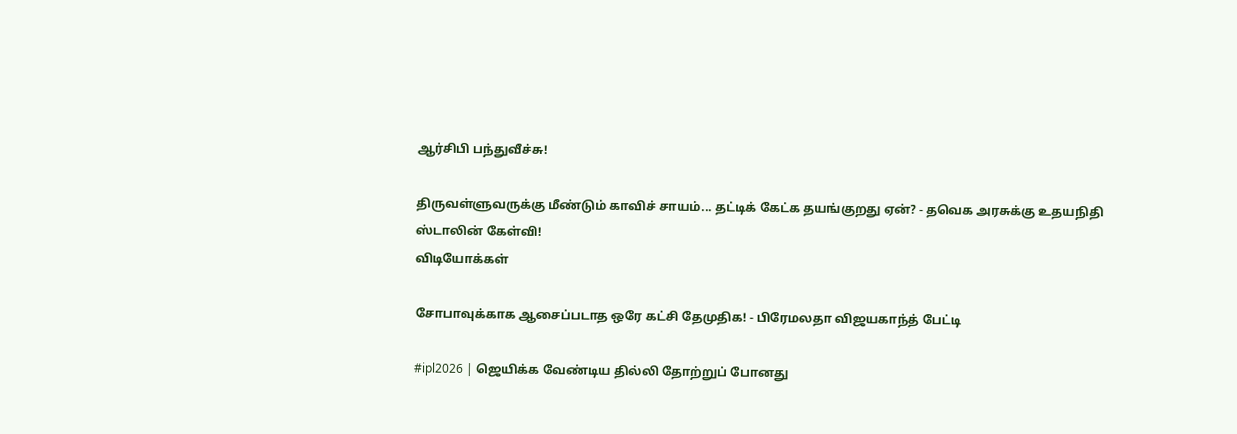ஆர்சிபி பந்துவீச்சு!

திருவள்ளுவருக்கு மீண்டும் காவிச் சாயம்... தட்டிக் கேட்க தயங்குறது ஏன்? - தவெக அரசுக்கு உதயநிதி ஸ்டாலின் கேள்வி!
விடியோக்கள்

சோபாவுக்காக ஆசைப்படாத ஒரே கட்சி தேமுதிக! - பிரேமலதா விஜயகாந்த் பேட்டி

#ipl2026 | ஜெயிக்க வேண்டிய தில்லி தோற்றுப் போனது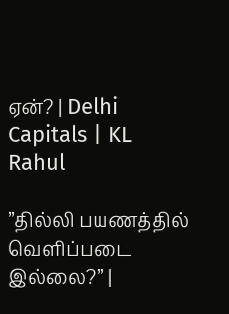ஏன்? | Delhi Capitals | KL Rahul

”தில்லி பயணத்தில் வெளிப்படை இல்லை?” |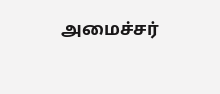அமைச்சர்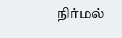நிர்மல்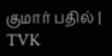குமார் பதில் | TVK